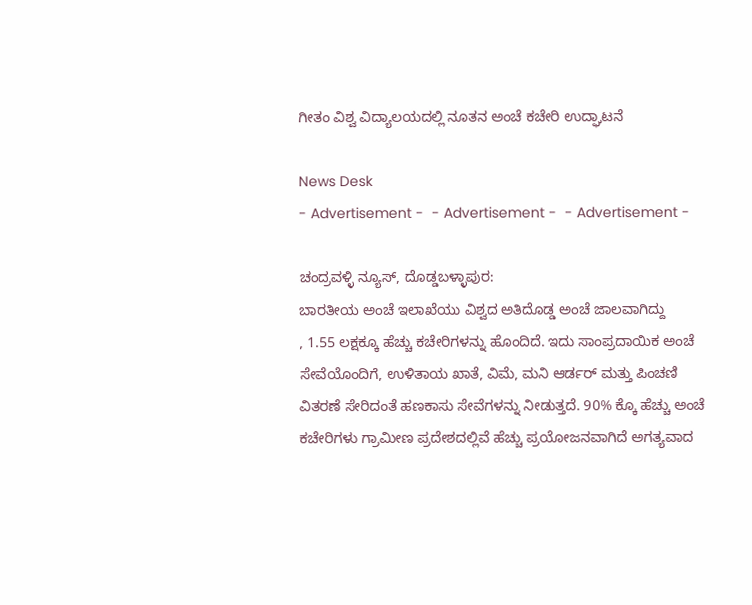ಗೀತಂ ವಿಶ್ವ ವಿದ್ಯಾಲಯದಲ್ಲಿ ನೂತನ ಅಂಚೆ ಕಚೇರಿ ಉದ್ಘಾಟನೆ

News Desk
- Advertisement -  - Advertisement -  - Advertisement -

ಚಂದ್ರವಳ್ಳಿ ನ್ಯೂಸ್, ದೊಡ್ಡಬಳ್ಳಾಪುರ:
ಬಾರತೀಯ ಅಂಚೆ ಇಲಾಖೆಯು ವಿಶ್ವದ ಅತಿದೊಡ್ಡ ಅಂಚೆ ಜಾಲವಾಗಿದ್ದು
, 1.55 ಲಕ್ಷಕ್ಕೂ ಹೆಚ್ಚು ಕಚೇರಿಗಳನ್ನು ಹೊಂದಿದೆ. ಇದು ಸಾಂಪ್ರದಾಯಿಕ ಅಂಚೆ ಸೇವೆಯೊಂದಿಗೆ, ಉಳಿತಾಯ ಖಾತೆ, ವಿಮೆ, ಮನಿ ಆರ್ಡರ್ ಮತ್ತು ಪಿಂಚಣಿ ವಿತರಣೆ ಸೇರಿದಂತೆ ಹಣಕಾಸು ಸೇವೆಗಳನ್ನು ನೀಡುತ್ತದೆ. 90% ಕ್ಕೊ ಹೆಚ್ಚು ಅಂಚೆ ಕಚೇರಿಗಳು ಗ್ರಾಮೀಣ ಪ್ರದೇಶದಲ್ಲಿವೆ ಹೆಚ್ಚು ಪ್ರಯೋಜನವಾಗಿದೆ ಅಗತ್ಯವಾದ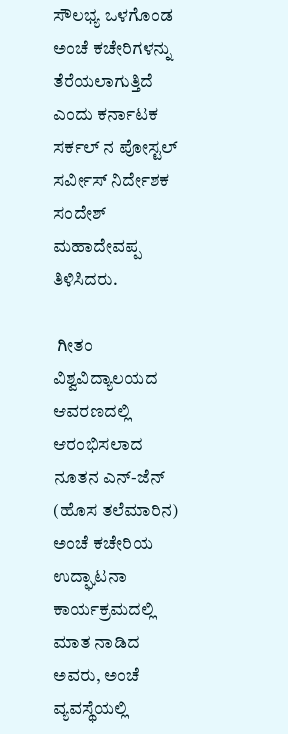ಸೌಲಭ್ಯ ಒಳಗೊಂಡ ಅಂಚೆ ಕಚೇರಿಗಳನ್ನು ತೆರೆಯಲಾಗುತ್ತಿದೆ ಎಂದು ಕರ್ನಾಟಕ ಸರ್ಕಲ್ ನ ಪೋಸ್ಟಲ್ ಸರ್ವೀಸ್ ನಿರ್ದೇಶಕ ಸಂದೇಶ್ ಮಹಾದೇವಪ್ಪ ತಿಳಿಸಿದರು.

 ಗೀತಂ ವಿಶ್ವವಿದ್ಯಾಲಯದ ಆವರಣದಲ್ಲಿ ಆರಂಭಿಸಲಾದ ನೂತನ ಎನ್-ಜೆನ್ (ಹೊಸ ತಲೆಮಾರಿನ) ಅಂಚೆ ಕಚೇರಿಯ ಉದ್ಘಾಟನಾ ಕಾರ್ಯಕ್ರಮದಲ್ಲಿ ಮಾತ ನಾಡಿದ ಅವರು, ಅಂಚೆ ವ್ಯವಸ್ಥೆಯಲ್ಲಿ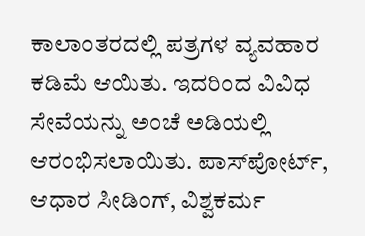ಕಾಲಾಂತರದಲ್ಲಿ ಪತ್ರಗಳ ವ್ಯವಹಾರ ಕಡಿಮೆ ಆಯಿತು. ಇದರಿಂದ ವಿವಿಧ ಸೇವೆಯನ್ನು ಅಂಚೆ ಅಡಿಯಲ್ಲಿ ಆರಂಭಿಸಲಾಯಿತು. ಪಾಸ್‌ಪೋರ್ಟ್, ಆಧಾರ ಸೀಡಿಂಗ್, ವಿಶ್ವಕರ್ಮ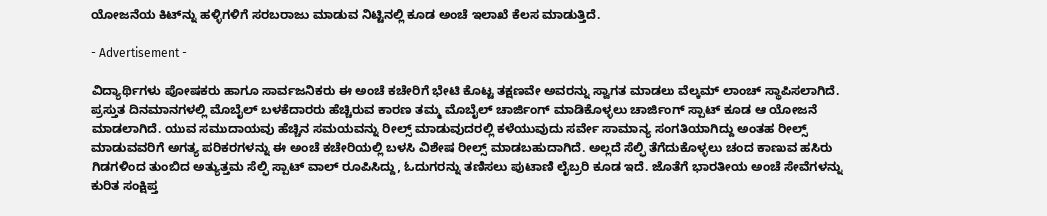ಯೋಜನೆಯ ಕಿಟ್‌ನ್ನು ಹಳ್ಳಿಗಳಿಗೆ ಸರಬರಾಜು ಮಾಡುವ ನಿಟ್ಟಿನಲ್ಲಿ ಕೂಡ ಅಂಚೆ ಇಲಾಖೆ ಕೆಲಸ ಮಾಡುತ್ತಿದೆ.

- Advertisement -

ವಿದ್ಯಾರ್ಥಿಗಳು ಪೋಷಕರು ಹಾಗೂ ಸಾರ್ವಜನಿಕರು ಈ ಅಂಚೆ ಕಚೇರಿಗೆ ಭೇಟಿ ಕೊಟ್ಟ ತಕ್ಷಣವೇ ಅವರನ್ನು ಸ್ವಾಗತ ಮಾಡಲು ವೆಲ್ಕಮ್ ಲಾಂಚ್ ಸ್ಥಾಪಿಸಲಾಗಿದೆ. ಪ್ರಸ್ತುತ ದಿನಮಾನಗಳಲ್ಲಿ ಮೊಬೈಲ್ ಬಳಕೆದಾರರು ಹೆಚ್ಚಿರುವ ಕಾರಣ ತಮ್ಮ ಮೊಬೈಲ್ ಚಾರ್ಜಿಂಗ್ ಮಾಡಿಕೊಳ್ಳಲು ಚಾರ್ಜಿಂಗ್ ಸ್ಪಾಟ್ ಕೂಡ ಆ ಯೋಜನೆ ಮಾಡಲಾಗಿದೆ. ಯುವ ಸಮುದಾಯವು ಹೆಚ್ಚಿನ ಸಮಯವನ್ನು ರೀಲ್ಸ್ ಮಾಡುವುದರಲ್ಲಿ ಕಳೆಯುವುದು ಸರ್ವೇ ಸಾಮಾನ್ಯ ಸಂಗತಿಯಾಗಿದ್ದು ಅಂತಹ ರೀಲ್ಸ್ ಮಾಡುವವರಿಗೆ ಅಗತ್ಯ ಪರಿಕರಗಳನ್ನು ಈ ಅಂಚೆ ಕಚೇರಿಯಲ್ಲಿ ಬಳಸಿ ವಿಶೇಷ ರೀಲ್ಸ್ ಮಾಡಬಹುದಾಗಿದೆ. ಅಲ್ಲದೆ ಸೆಲ್ಫಿ ತೆಗೆದುಕೊಳ್ಳಲು ಚಂದ ಕಾಣುವ ಹಸಿರು ಗಿಡಗಳಿಂದ ತುಂಬಿದ ಅತ್ಯುತ್ತಮ ಸೆಲ್ಫಿ ಸ್ಪಾಟ್ ವಾಲ್ ರೂಪಿಸಿದ್ದು, ಓದುಗರನ್ನು ತಣಿಸಲು ಪುಟಾಣಿ ಲೈಬ್ರರಿ ಕೂಡ ಇದೆ. ಜೊತೆಗೆ ಭಾರತೀಯ ಅಂಚೆ ಸೇವೆಗಳನ್ನು ಕುರಿತ ಸಂಕ್ಷಿಪ್ತ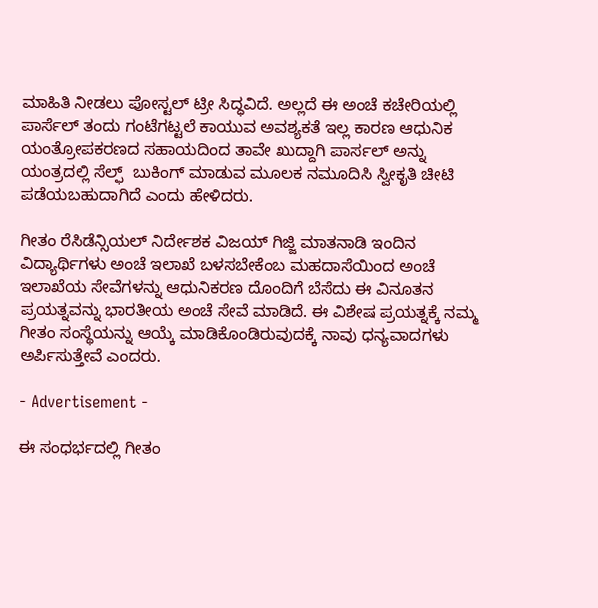ಮಾಹಿತಿ ನೀಡಲು ಪೋಸ್ಟಲ್ ಟ್ರೀ ಸಿದ್ಧವಿದೆ. ಅಲ್ಲದೆ ಈ ಅಂಚೆ ಕಚೇರಿಯಲ್ಲಿ ಪಾರ್ಸೆಲ್ ತಂದು ಗಂಟೆಗಟ್ಟಲೆ ಕಾಯುವ ಅವಶ್ಯಕತೆ ಇಲ್ಲ ಕಾರಣ ಆಧುನಿಕ ಯಂತ್ರೋಪಕರಣದ ಸಹಾಯದಿಂದ ತಾವೇ ಖುದ್ದಾಗಿ ಪಾರ್ಸಲ್ ಅನ್ನು ಯಂತ್ರದಲ್ಲಿ ಸೆಲ್ಫ್  ಬುಕಿಂಗ್ ಮಾಡುವ ಮೂಲಕ ನಮೂದಿಸಿ ಸ್ವೀಕೃತಿ ಚೀಟಿ ಪಡೆಯಬಹುದಾಗಿದೆ ಎಂದು ಹೇಳಿದರು.

ಗೀತಂ ರೆಸಿಡೆನ್ಸಿಯಲ್ ನಿರ್ದೇಶಕ ವಿಜಯ್ ಗಿಜ್ಜಿ ಮಾತನಾಡಿ ಇಂದಿನ ವಿದ್ಯಾರ್ಥಿಗಳು ಅಂಚೆ ಇಲಾಖೆ ಬಳಸಬೇಕೆಂಬ ಮಹದಾಸೆಯಿಂದ ಅಂಚೆ ಇಲಾಖೆಯ ಸೇವೆಗಳನ್ನು ಆಧುನಿಕರಣ ದೊಂದಿಗೆ ಬೆಸೆದು ಈ ವಿನೂತನ ಪ್ರಯತ್ನವನ್ನು ಭಾರತೀಯ ಅಂಚೆ ಸೇವೆ ಮಾಡಿದೆ. ಈ ವಿಶೇಷ ಪ್ರಯತ್ನಕ್ಕೆ ನಮ್ಮ ಗೀತಂ ಸಂಸ್ಥೆಯನ್ನು ಆಯ್ಕೆ ಮಾಡಿಕೊಂಡಿರುವುದಕ್ಕೆ ನಾವು ಧನ್ಯವಾದಗಳು ಅರ್ಪಿಸುತ್ತೇವೆ ಎಂದರು.

- Advertisement -

ಈ ಸಂಧರ್ಭದಲ್ಲಿ ಗೀತಂ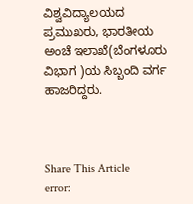ವಿಶ್ವವಿದ್ಯಾಲಯದ ಪ್ರಮುಖರು, ಭಾರತೀಯ ಅಂಚೆ ಇಲಾಖೆ(ಬೆಂಗಳೂರು ವಿಭಾಗ )ಯ ಸಿಬ್ಬಂದಿ ವರ್ಗ ಹಾಜರಿದ್ದರು.



Share This Article
error: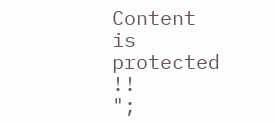Content is protected !!
";